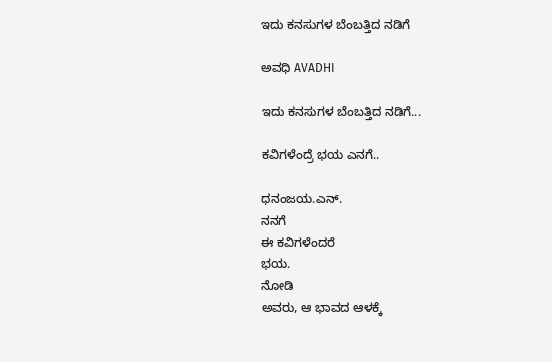ಇದು ಕನಸುಗಳ ಬೆಂಬತ್ತಿದ ನಡಿಗೆ‍

ಅವಧಿ AVADHI

ಇದು ಕನಸುಗಳ ಬೆಂಬತ್ತಿದ ನಡಿಗೆ...

ಕವಿಗಳೆಂದ್ರೆ ಭಯ ಎನಗೆ..

ಧನಂಜಯ.ಎನ್.
ನನಗೆ
ಈ ಕವಿಗಳೆಂದರೆ
ಭಯ.
ನೋಡಿ
ಅವರು, ಆ ಭಾವದ ಆಳಕ್ಕೆ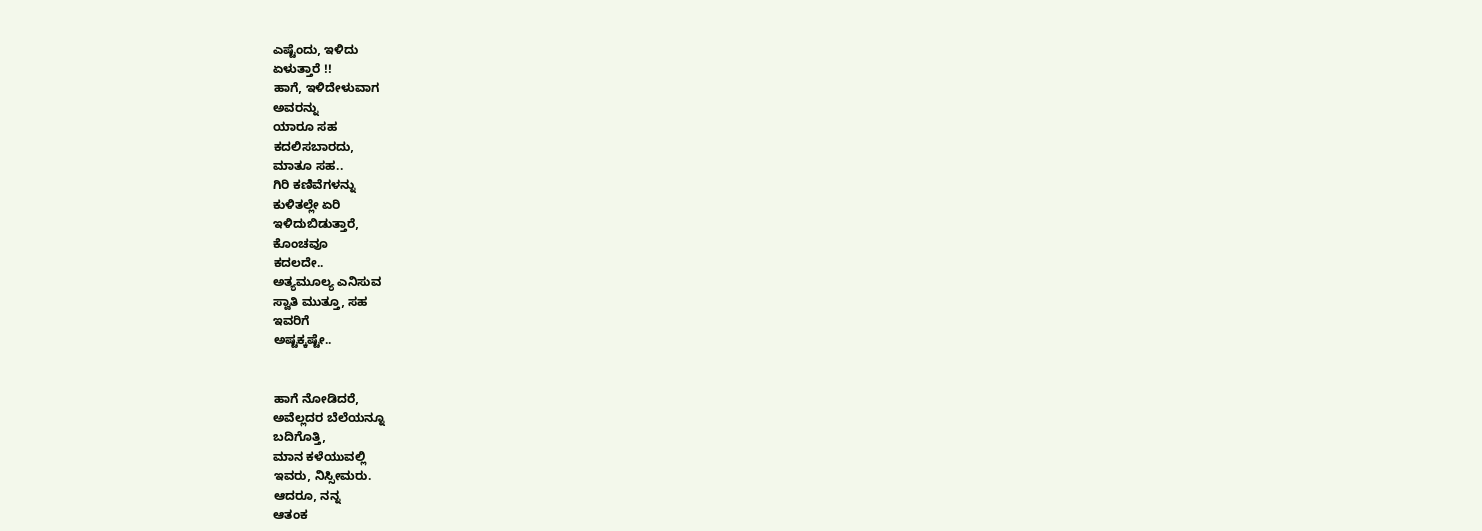ಎಷ್ಟೆಂದು, ಇಳಿದು
ಏಳುತ್ತಾರೆ !!
ಹಾಗೆ, ಇಳಿದೇಳುವಾಗ
ಅವರನ್ನು
ಯಾರೂ ಸಹ
ಕದಲಿಸಬಾರದು,
ಮಾತೂ ಸಹ..
ಗಿರಿ ಕಣಿವೆಗಳನ್ನು
ಕುಳಿತಲ್ಲೇ ಏರಿ
ಇಳಿದುಬಿಡುತ್ತಾರೆ,
ಕೊಂಚವೂ
ಕದಲದೇ..
ಅತ್ಯಮೂಲ್ಯ ಎನಿಸುವ
ಸ್ವಾತಿ ಮುತ್ತೂ, ಸಹ
ಇವರಿಗೆ
ಅಷ್ಟಕ್ಕಷ್ಟೇ..


ಹಾಗೆ ನೋಡಿದರೆ,
ಅವೆಲ್ಲದರ ಬೆಲೆಯನ್ನೂ
ಬದಿಗೊತ್ತಿ,
ಮಾನ ಕಳೆಯುವಲ್ಲಿ
ಇವರು, ನಿಸ್ಸೀಮರು.
ಆದರೂ, ನನ್ನ
ಆತಂಕ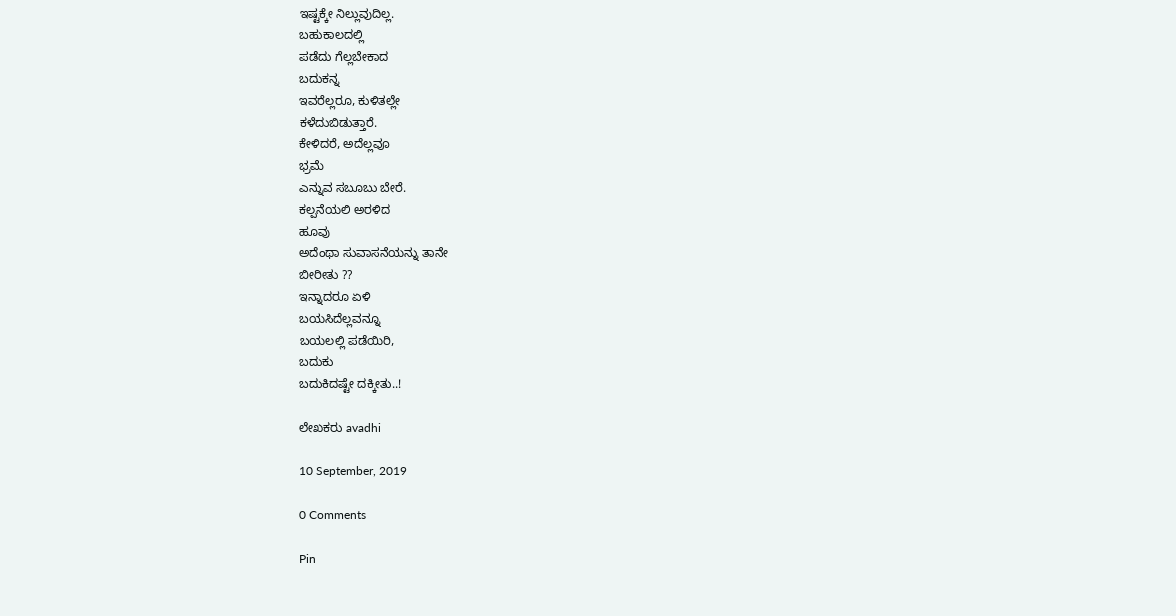ಇಷ್ಟಕ್ಕೇ ನಿಲ್ಲುವುದಿಲ್ಲ.
ಬಹುಕಾಲದಲ್ಲಿ
ಪಡೆದು ಗೆಲ್ಲಬೇಕಾದ
ಬದುಕನ್ನ
ಇವರೆಲ್ಲರೂ, ಕುಳಿತಲ್ಲೇ
ಕಳೆದುಬಿಡುತ್ತಾರೆ.
ಕೇಳಿದರೆ, ಅದೆಲ್ಲವೂ
ಭ್ರಮೆ
ಎನ್ನುವ ಸಬೂಬು ಬೇರೆ.
ಕಲ್ಪನೆಯಲಿ ಅರಳಿದ
ಹೂವು
ಅದೆಂಥಾ ಸುವಾಸನೆಯನ್ನು ತಾನೇ
ಬೀರೀತು ??
ಇನ್ನಾದರೂ ಏಳಿ
ಬಯಸಿದೆಲ್ಲವನ್ನೂ
ಬಯಲಲ್ಲಿ ಪಡೆಯಿರಿ,
ಬದುಕು
ಬದುಕಿದಷ್ಟೇ ದಕ್ಕೀತು..!

ಲೇಖಕರು avadhi

10 September, 2019

0 Comments

Pin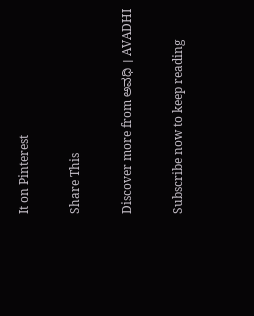It on Pinterest

Share This

Discover more from ಅವಧಿ । AVADHI

Subscribe now to keep reading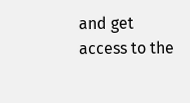and get access to the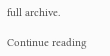full archive.

Continue reading